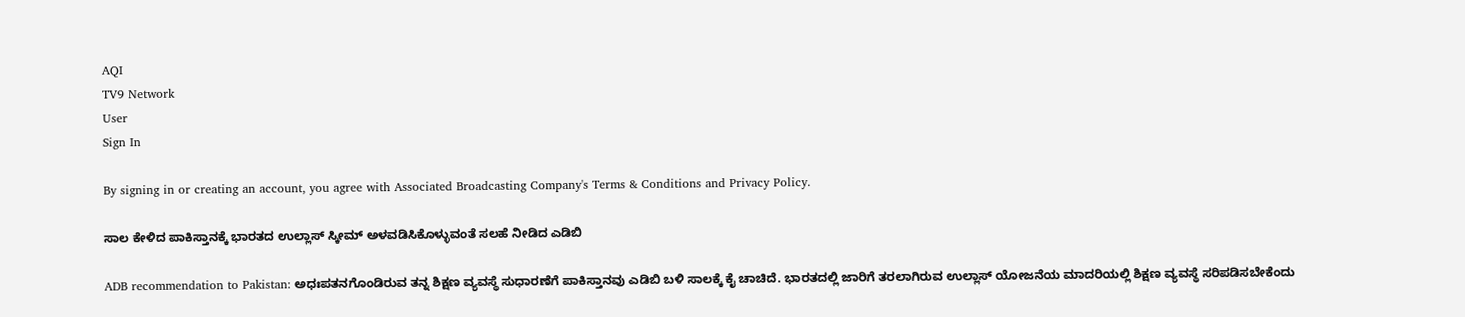AQI
TV9 Network
User
Sign In

By signing in or creating an account, you agree with Associated Broadcasting Company's Terms & Conditions and Privacy Policy.

ಸಾಲ ಕೇಳಿದ ಪಾಕಿಸ್ತಾನಕ್ಕೆ ಭಾರತದ ಉಲ್ಲಾಸ್ ಸ್ಕೀಮ್ ಅಳವಡಿಸಿಕೊಳ್ಳುವಂತೆ ಸಲಹೆ ನೀಡಿದ ಎಡಿಬಿ

ADB recommendation to Pakistan: ಅಧಃಪತನಗೊಂಡಿರುವ ತನ್ನ ಶಿಕ್ಷಣ ವ್ಯವಸ್ಥೆ ಸುಧಾರಣೆಗೆ ಪಾಕಿಸ್ತಾನವು ಎಡಿಬಿ ಬಳಿ ಸಾಲಕ್ಕೆ ಕೈ ಚಾಚಿದೆ. ಭಾರತದಲ್ಲಿ ಜಾರಿಗೆ ತರಲಾಗಿರುವ ಉಲ್ಲಾಸ್ ಯೋಜನೆಯ ಮಾದರಿಯಲ್ಲಿ ಶಿಕ್ಷಣ ವ್ಯವಸ್ಥೆ ಸರಿಪಡಿಸಬೇಕೆಂದು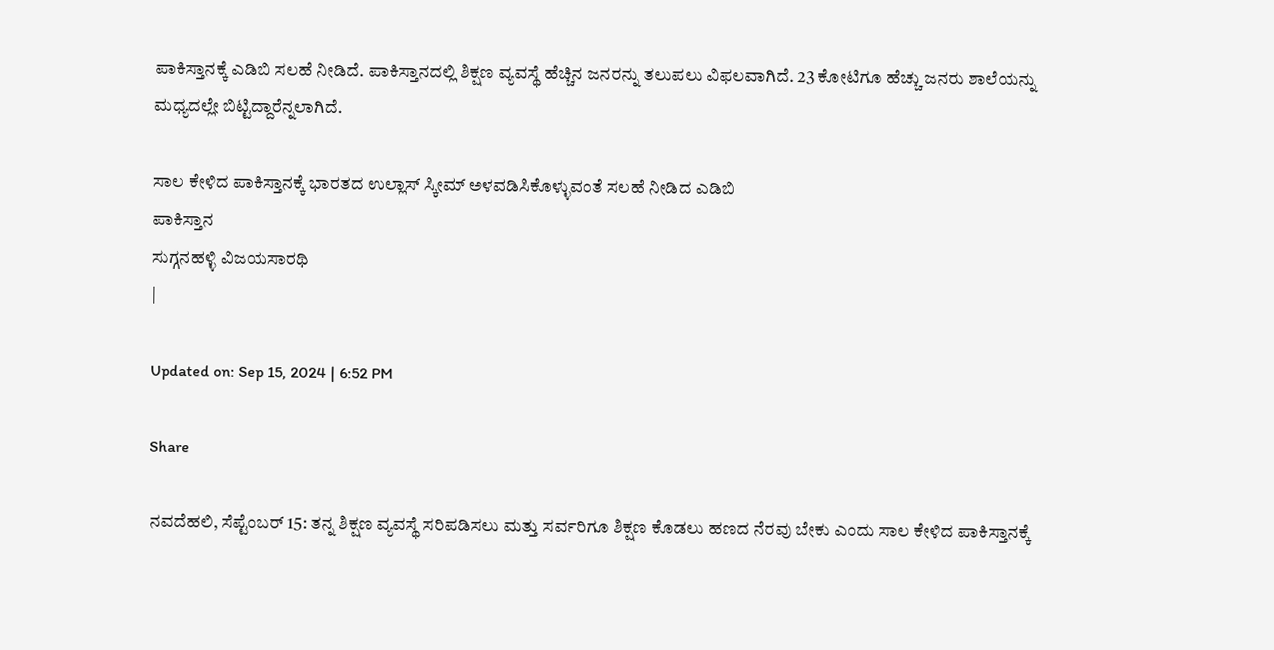ಪಾಕಿಸ್ತಾನಕ್ಕೆ ಎಡಿಬಿ ಸಲಹೆ ನೀಡಿದೆ. ಪಾಕಿಸ್ತಾನದಲ್ಲಿ ಶಿಕ್ಷಣ ವ್ಯವಸ್ಥೆ ಹೆಚ್ಚಿನ ಜನರನ್ನು ತಲುಪಲು ವಿಫಲವಾಗಿದೆ. 23 ಕೋಟಿಗೂ ಹೆಚ್ಚು ಜನರು ಶಾಲೆಯನ್ನು ಮಧ್ಯದಲ್ಲೇ ಬಿಟ್ಟಿದ್ದಾರೆನ್ನಲಾಗಿದೆ.

ಸಾಲ ಕೇಳಿದ ಪಾಕಿಸ್ತಾನಕ್ಕೆ ಭಾರತದ ಉಲ್ಲಾಸ್ ಸ್ಕೀಮ್ ಅಳವಡಿಸಿಕೊಳ್ಳುವಂತೆ ಸಲಹೆ ನೀಡಿದ ಎಡಿಬಿ
ಪಾಕಿಸ್ತಾನ
ಸುಗ್ಗನಹಳ್ಳಿ ವಿಜಯಸಾರಥಿ
|

Updated on: Sep 15, 2024 | 6:52 PM

Share

ನವದೆಹಲಿ, ಸೆಪ್ಟೆಂಬರ್ 15: ತನ್ನ ಶಿಕ್ಷಣ ವ್ಯವಸ್ಥೆ ಸರಿಪಡಿಸಲು ಮತ್ತು ಸರ್ವರಿಗೂ ಶಿಕ್ಷಣ ಕೊಡಲು ಹಣದ ನೆರವು ಬೇಕು ಎಂದು ಸಾಲ ಕೇಳಿದ ಪಾಕಿಸ್ತಾನಕ್ಕೆ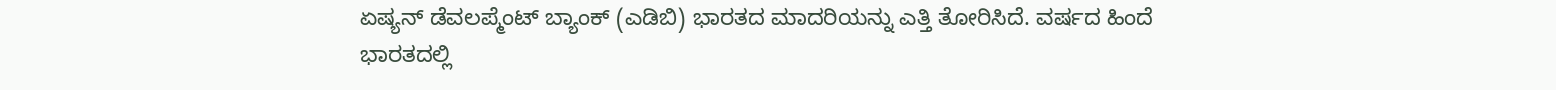ಏಷ್ಯನ್ ಡೆವಲಪ್ಮೆಂಟ್ ಬ್ಯಾಂಕ್ (ಎಡಿಬಿ) ಭಾರತದ ಮಾದರಿಯನ್ನು ಎತ್ತಿ ತೋರಿಸಿದೆ. ವರ್ಷದ ಹಿಂದೆ ಭಾರತದಲ್ಲಿ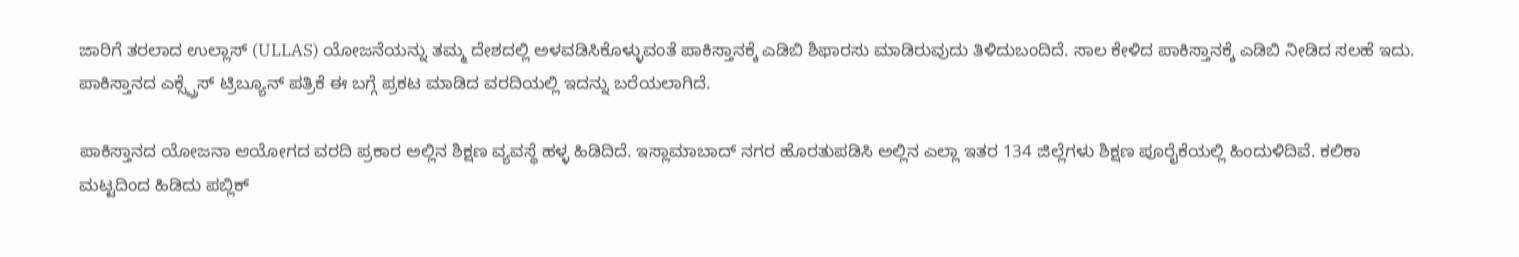ಜಾರಿಗೆ ತರಲಾದ ಉಲ್ಲಾಸ್ (ULLAS) ಯೋಜನೆಯನ್ನು ತಮ್ಮ ದೇಶದಲ್ಲಿ ಅಳವಡಿಸಿಕೊಳ್ಳುವಂತೆ ಪಾಕಿಸ್ತಾನಕ್ಕೆ ಎಡಿಬಿ ಶಿಫಾರಸು ಮಾಡಿರುವುದು ತಿಳಿದುಬಂದಿದೆ. ಸಾಲ ಕೇಳಿದ ಪಾಕಿಸ್ತಾನಕ್ಕೆ ಎಡಿಬಿ ನೀಡಿದ ಸಲಹೆ ಇದು. ಪಾಕಿಸ್ತಾನದ ಎಕ್ಸ್ಪ್ರೆಸ್ ಟ್ರಿಬ್ಯೂನ್ ಪತ್ರಿಕೆ ಈ ಬಗ್ಗೆ ಪ್ರಕಟ ಮಾಡಿದ ವರದಿಯಲ್ಲಿ ಇದನ್ನು ಬರೆಯಲಾಗಿದೆ.

ಪಾಕಿಸ್ತಾನದ ಯೋಜನಾ ಆಯೋಗದ ವರದಿ ಪ್ರಕಾರ ಅಲ್ಲಿನ ಶಿಕ್ಷಣ ವ್ಯವಸ್ಥೆ ಹಳ್ಳ ಹಿಡಿದಿದೆ. ಇಸ್ಲಾಮಾಬಾದ್ ನಗರ ಹೊರತುಪಡಿಸಿ ಅಲ್ಲಿನ ಎಲ್ಲಾ ಇತರ 134 ಜಿಲ್ಲೆಗಳು ಶಿಕ್ಷಣ ಪೂರೈಕೆಯಲ್ಲಿ ಹಿಂದುಳಿದಿವೆ. ಕಲಿಕಾ ಮಟ್ಟದಿಂದ ಹಿಡಿದು ಪಬ್ಲಿಕ್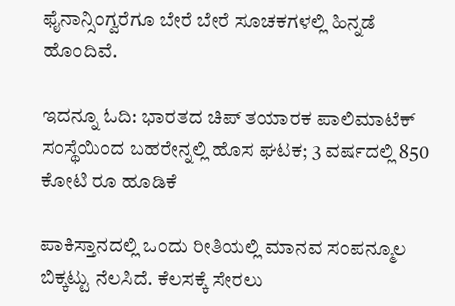ಫೈನಾನ್ಸಿಂಗ್ವರೆಗೂ ಬೇರೆ ಬೇರೆ ಸೂಚಕಗಳಲ್ಲಿ ಹಿನ್ನಡೆ ಹೊಂದಿವೆ.

ಇದನ್ನೂ ಓದಿ: ಭಾರತದ ಚಿಪ್ ತಯಾರಕ ಪಾಲಿಮಾಟೆಕ್ ಸಂಸ್ಥೆಯಿಂದ ಬಹರೇನ್ನಲ್ಲಿ ಹೊಸ ಘಟಕ; 3 ವರ್ಷದಲ್ಲಿ 850 ಕೋಟಿ ರೂ ಹೂಡಿಕೆ

ಪಾಕಿಸ್ತಾನದಲ್ಲಿ ಒಂದು ರೀತಿಯಲ್ಲಿ ಮಾನವ ಸಂಪನ್ಮೂಲ ಬಿಕ್ಕಟ್ಟು ನೆಲಸಿದೆ. ಕೆಲಸಕ್ಕೆ ಸೇರಲು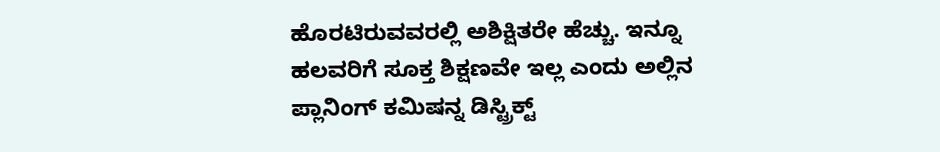ಹೊರಟಿರುವವರಲ್ಲಿ ಅಶಿಕ್ಷಿತರೇ ಹೆಚ್ಚು. ಇನ್ನೂ ಹಲವರಿಗೆ ಸೂಕ್ತ ಶಿಕ್ಷಣವೇ ಇಲ್ಲ ಎಂದು ಅಲ್ಲಿನ ಪ್ಲಾನಿಂಗ್ ಕಮಿಷನ್ನ ಡಿಸ್ಟ್ರಿಕ್ಟ್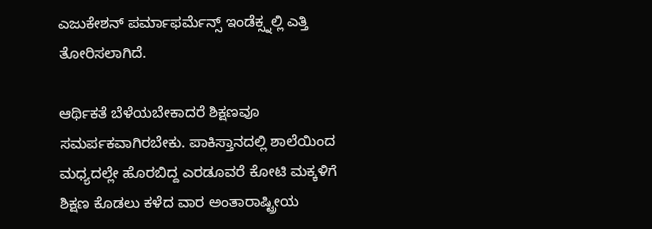ಎಜುಕೇಶನ್ ಪರ್ಮಾಫರ್ಮೆನ್ಸ್ ಇಂಡೆಕ್ಸ್ನಲ್ಲಿ ಎತ್ತಿ ತೋರಿಸಲಾಗಿದೆ.

ಆರ್ಥಿಕತೆ ಬೆಳೆಯಬೇಕಾದರೆ ಶಿಕ್ಷಣವೂ ಸಮರ್ಪಕವಾಗಿರಬೇಕು. ಪಾಕಿಸ್ತಾನದಲ್ಲಿ ಶಾಲೆಯಿಂದ ಮಧ್ಯದಲ್ಲೇ ಹೊರಬಿದ್ದ ಎರಡೂವರೆ ಕೋಟಿ ಮಕ್ಕಳಿಗೆ ಶಿಕ್ಷಣ ಕೊಡಲು ಕಳೆದ ವಾರ ಅಂತಾರಾಷ್ಟ್ರೀಯ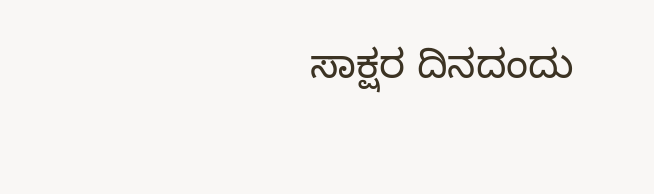ಸಾಕ್ಷರ ದಿನದಂದು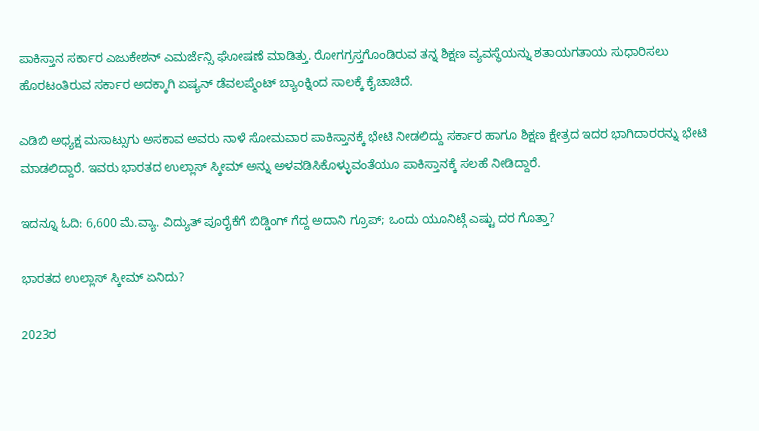ಪಾಕಿಸ್ತಾನ ಸರ್ಕಾರ ಎಜುಕೇಶನ್ ಎಮರ್ಜೆನ್ಸಿ ಘೋಷಣೆ ಮಾಡಿತ್ತು. ರೋಗಗ್ರಸ್ತಗೊಂಡಿರುವ ತನ್ನ ಶಿಕ್ಷಣ ವ್ಯವಸ್ಥೆಯನ್ನು ಶತಾಯಗತಾಯ ಸುಧಾರಿಸಲು ಹೊರಟಂತಿರುವ ಸರ್ಕಾರ ಅದಕ್ಕಾಗಿ ಏಷ್ಯನ್ ಡೆವಲಪ್ಮೆಂಟ್ ಬ್ಯಾಂಕ್ನಿಂದ ಸಾಲಕ್ಕೆ ಕೈಚಾಚಿದೆ.

ಎಡಿಬಿ ಅಧ್ಯಕ್ಷ ಮಸಾಟ್ಸುಗು ಅಸಕಾವ ಅವರು ನಾಳೆ ಸೋಮವಾರ ಪಾಕಿಸ್ತಾನಕ್ಕೆ ಭೇಟಿ ನೀಡಲಿದ್ದು ಸರ್ಕಾರ ಹಾಗೂ ಶಿಕ್ಷಣ ಕ್ಷೇತ್ರದ ಇದರ ಭಾಗಿದಾರರನ್ನು ಭೇಟಿ ಮಾಡಲಿದ್ದಾರೆ. ಇವರು ಭಾರತದ ಉಲ್ಲಾಸ್ ಸ್ಕೀಮ್ ಅನ್ನು ಅಳವಡಿಸಿಕೊಳ್ಳುವಂತೆಯೂ ಪಾಕಿಸ್ತಾನಕ್ಕೆ ಸಲಹೆ ನೀಡಿದ್ದಾರೆ.

ಇದನ್ನೂ ಓದಿ: 6,600 ಮೆ.ವ್ಯಾ. ವಿದ್ಯುತ್ ಪೂರೈಕೆಗೆ ಬಿಡ್ಡಿಂಗ್ ಗೆದ್ದ ಅದಾನಿ ಗ್ರೂಪ್; ಒಂದು ಯೂನಿಟ್ಗೆ ಎಷ್ಟು ದರ ಗೊತ್ತಾ?

ಭಾರತದ ಉಲ್ಲಾಸ್ ಸ್ಕೀಮ್ ಏನಿದು?

2023ರ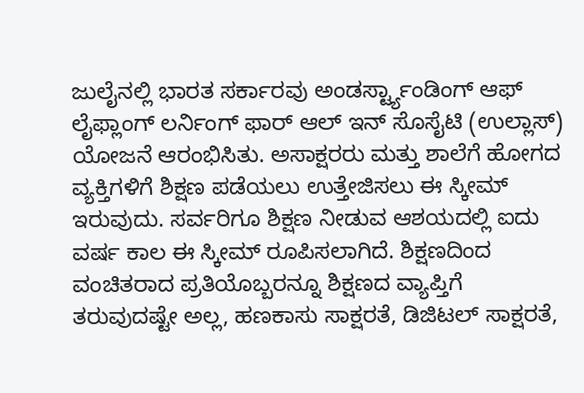ಜುಲೈನಲ್ಲಿ ಭಾರತ ಸರ್ಕಾರವು ಅಂಡರ್ಸ್ಟ್ಯಾಂಡಿಂಗ್ ಆಫ್ ಲೈಫ್ಲಾಂಗ್ ಲರ್ನಿಂಗ್ ಫಾರ್ ಆಲ್ ಇನ್ ಸೊಸೈಟಿ (ಉಲ್ಲಾಸ್) ಯೋಜನೆ ಆರಂಭಿಸಿತು. ಅಸಾಕ್ಷರರು ಮತ್ತು ಶಾಲೆಗೆ ಹೋಗದ ವ್ಯಕ್ತಿಗಳಿಗೆ ಶಿಕ್ಷಣ ಪಡೆಯಲು ಉತ್ತೇಜಿಸಲು ಈ ಸ್ಕೀಮ್ ಇರುವುದು. ಸರ್ವರಿಗೂ ಶಿಕ್ಷಣ ನೀಡುವ ಆಶಯದಲ್ಲಿ ಐದು ವರ್ಷ ಕಾಲ ಈ ಸ್ಕೀಮ್ ರೂಪಿಸಲಾಗಿದೆ. ಶಿಕ್ಷಣದಿಂದ ವಂಚಿತರಾದ ಪ್ರತಿಯೊಬ್ಬರನ್ನೂ ಶಿಕ್ಷಣದ ವ್ಯಾಪ್ತಿಗೆ ತರುವುದಷ್ಟೇ ಅಲ್ಲ, ಹಣಕಾಸು ಸಾಕ್ಷರತೆ, ಡಿಜಿಟಲ್ ಸಾಕ್ಷರತೆ,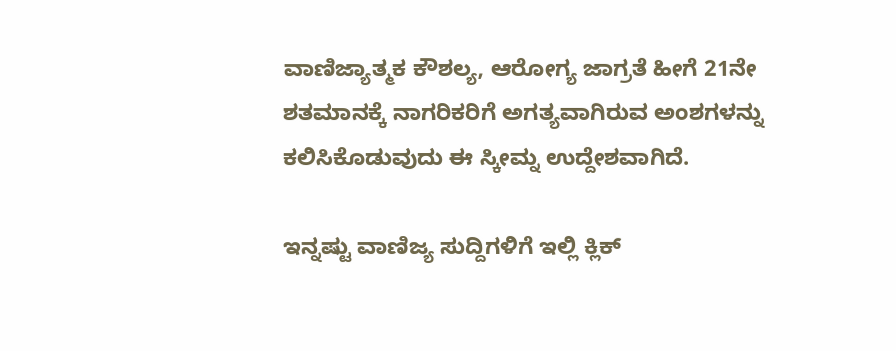ವಾಣಿಜ್ಯಾತ್ಮಕ ಕೌಶಲ್ಯ, ಆರೋಗ್ಯ ಜಾಗ್ರತೆ ಹೀಗೆ 21ನೇ ಶತಮಾನಕ್ಕೆ ನಾಗರಿಕರಿಗೆ ಅಗತ್ಯವಾಗಿರುವ ಅಂಶಗಳನ್ನು ಕಲಿಸಿಕೊಡುವುದು ಈ ಸ್ಕೀಮ್ನ ಉದ್ದೇಶವಾಗಿದೆ.

ಇನ್ನಷ್ಟು ವಾಣಿಜ್ಯ ಸುದ್ದಿಗಳಿಗೆ ಇಲ್ಲಿ ಕ್ಲಿಕ್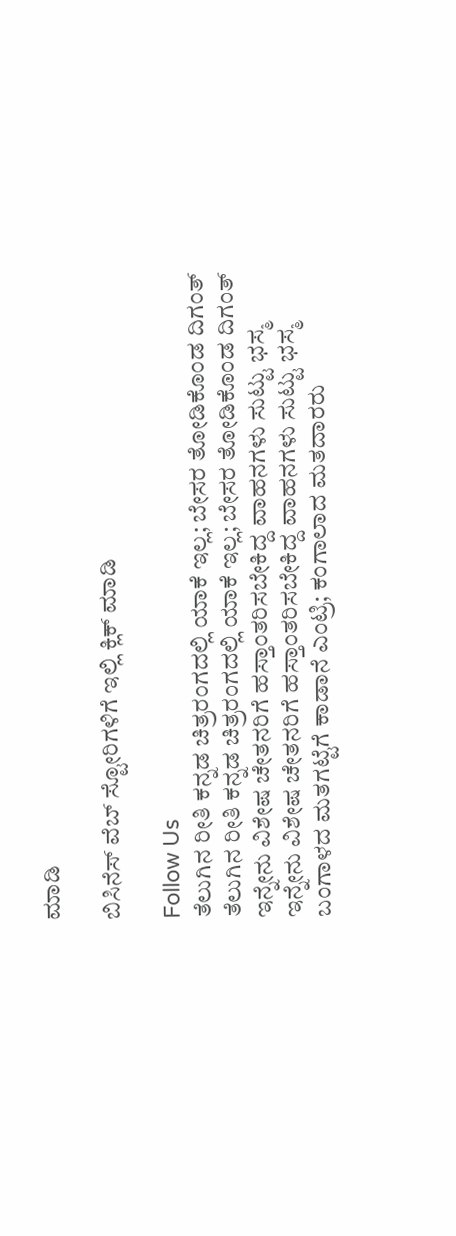ಮಾಡಿ

ಬಿಸಿನೆಸ್ ವೆಬ್ ಸ್ಟೋರಿಗಳಿಗೆ ಇಲ್ಲಿ ಕ್ಲಿಕ್ ಮಾಡಿ

Follow Us
ತೆಲುಗಿನ ರೀತಿ ಕನ್ನಡ ಚಿತ್ರರಂಗದಲ್ಲಿ ಯಾಕೆ ಇಲ್ಲ; ಬೇಸರ ತೋಡಿಕೊಂಡ ದಿಗಂತ್
ತೆಲುಗಿನ ರೀತಿ ಕನ್ನಡ ಚಿತ್ರರಂಗದಲ್ಲಿ ಯಾಕೆ ಇಲ್ಲ; ಬೇಸರ ತೋಡಿಕೊಂಡ ದಿಗಂತ್
ಇನ್ನೇನು ವಿಶೇಷ ಚೇತನರಿಗೆ ಹಸ್ತಾಂತರಿಸಬೇಕಿದ್ದ ವಾಹನಗಳು ಸುಟ್ಟು ಭಸ್ಮ
ಇನ್ನೇನು ವಿಶೇಷ ಚೇತನರಿಗೆ ಹಸ್ತಾಂತರಿಸಬೇಕಿದ್ದ ವಾಹನಗಳು ಸುಟ್ಟು ಭಸ್ಮ
ಬಂಗಾಳದ ಮತಗಟ್ಟೆಗೆ ಕಾಡಾನೆ ಎಂಟ್ರಿ; ಕಂಗಾಲಾದ ಮತದಾರರು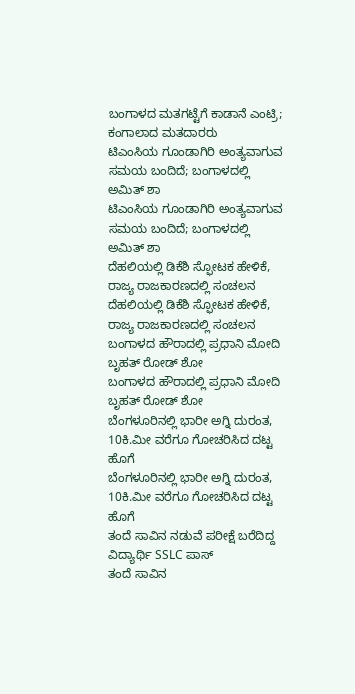ಬಂಗಾಳದ ಮತಗಟ್ಟೆಗೆ ಕಾಡಾನೆ ಎಂಟ್ರಿ; ಕಂಗಾಲಾದ ಮತದಾರರು
ಟಿಎಂಸಿಯ ಗೂಂಡಾಗಿರಿ ಅಂತ್ಯವಾಗುವ ಸಮಯ ಬಂದಿದೆ; ಬಂಗಾಳದಲ್ಲಿ ಅಮಿತ್ ಶಾ
ಟಿಎಂಸಿಯ ಗೂಂಡಾಗಿರಿ ಅಂತ್ಯವಾಗುವ ಸಮಯ ಬಂದಿದೆ; ಬಂಗಾಳದಲ್ಲಿ ಅಮಿತ್ ಶಾ
ದೆಹಲಿಯಲ್ಲಿ ಡಿಕೆಶಿ ಸ್ಫೋಟಕ ಹೇಳಿಕೆ, ರಾಜ್ಯ ರಾಜಕಾರಣದಲ್ಲಿ ಸಂಚಲನ
ದೆಹಲಿಯಲ್ಲಿ ಡಿಕೆಶಿ ಸ್ಫೋಟಕ ಹೇಳಿಕೆ, ರಾಜ್ಯ ರಾಜಕಾರಣದಲ್ಲಿ ಸಂಚಲನ
ಬಂಗಾಳದ ಹೌರಾದಲ್ಲಿ ಪ್ರಧಾನಿ ಮೋದಿ ಬೃಹತ್ ರೋಡ್ ಶೋ
ಬಂಗಾಳದ ಹೌರಾದಲ್ಲಿ ಪ್ರಧಾನಿ ಮೋದಿ ಬೃಹತ್ ರೋಡ್ ಶೋ
ಬೆಂಗಳೂರಿನಲ್ಲಿ ಭಾರೀ ಅಗ್ನಿ ದುರಂತ, 10ಕಿ.ಮೀ ವರೆಗೂ ಗೋಚರಿಸಿದ ದಟ್ಟ ಹೊಗೆ
ಬೆಂಗಳೂರಿನಲ್ಲಿ ಭಾರೀ ಅಗ್ನಿ ದುರಂತ, 10ಕಿ.ಮೀ ವರೆಗೂ ಗೋಚರಿಸಿದ ದಟ್ಟ ಹೊಗೆ
ತಂದೆ ಸಾವಿನ ನಡುವೆ ಪರೀಕ್ಷೆ ಬರೆದಿದ್ದ ವಿದ್ಯಾರ್ಥಿ SSLC ಪಾಸ್
ತಂದೆ ಸಾವಿನ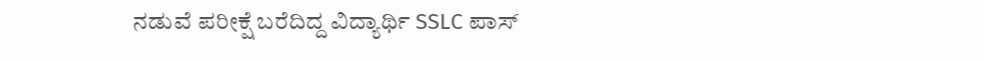ನಡುವೆ ಪರೀಕ್ಷೆ ಬರೆದಿದ್ದ ವಿದ್ಯಾರ್ಥಿ SSLC ಪಾಸ್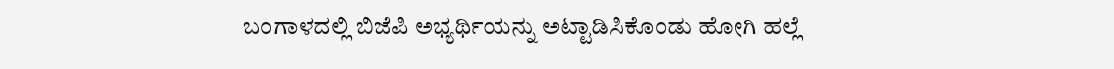ಬಂಗಾಳದಲ್ಲಿ ಬಿಜೆಪಿ ಅಭ್ಯರ್ಥಿಯನ್ನು ಅಟ್ಟಾಡಿಸಿಕೊಂಡು ಹೋಗಿ ಹಲ್ಲೆ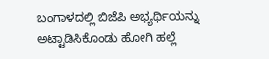ಬಂಗಾಳದಲ್ಲಿ ಬಿಜೆಪಿ ಅಭ್ಯರ್ಥಿಯನ್ನು ಅಟ್ಟಾಡಿಸಿಕೊಂಡು ಹೋಗಿ ಹಲ್ಲೆ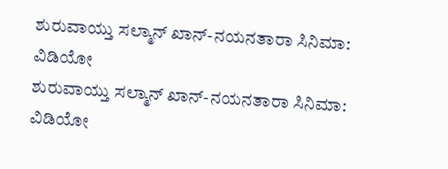ಶುರುವಾಯ್ತು ಸಲ್ಮಾನ್ ಖಾನ್-ನಯನತಾರಾ ಸಿನಿಮಾ: ವಿಡಿಯೋ
ಶುರುವಾಯ್ತು ಸಲ್ಮಾನ್ ಖಾನ್-ನಯನತಾರಾ ಸಿನಿಮಾ: ವಿಡಿಯೋ